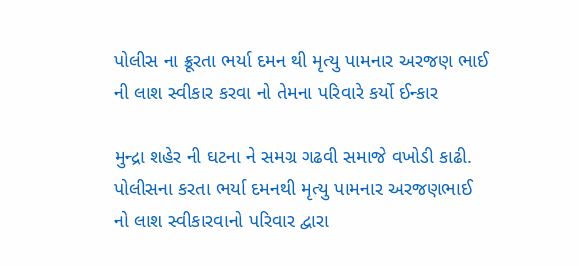પોલીસ ના ક્રૂરતા ભર્યા દમન થી મૃત્યુ પામનાર અરજણ ભાઈ ની લાશ સ્વીકાર કરવા નો તેમના પરિવારે કર્યો ઈન્કાર

મુન્દ્રા શહેર ની ઘટના ને સમગ્ર ગઢવી સમાજે વખોડી કાઢી. પોલીસના કરતા ભર્યા દમનથી મૃત્યુ પામનાર અરજણભાઈ નો લાશ સ્વીકારવાનો પરિવાર દ્વારા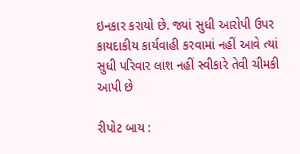ઇનકાર કરાયો છે. જ્યાં સુધી આરોપી ઉપર કાયદાકીય કાર્યવાહી કરવામાં નહીં આવે ત્યાં સુધી પરિવાર લાશ નહીં સ્વીકારે તેવી ચીમકી આપી છે

રીપોટ બાય :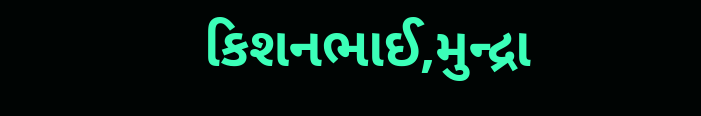કિશનભાઈ,મુન્દ્રા